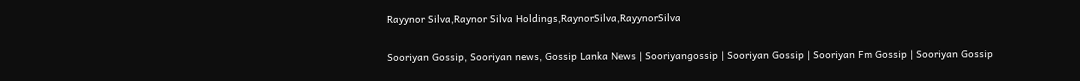Rayynor Silva,Raynor Silva Holdings,RaynorSilva,RayynorSilva

Sooriyan Gossip, Sooriyan news, Gossip Lanka News | Sooriyangossip | Sooriyan Gossip | Sooriyan Fm Gossip | Sooriyan Gossip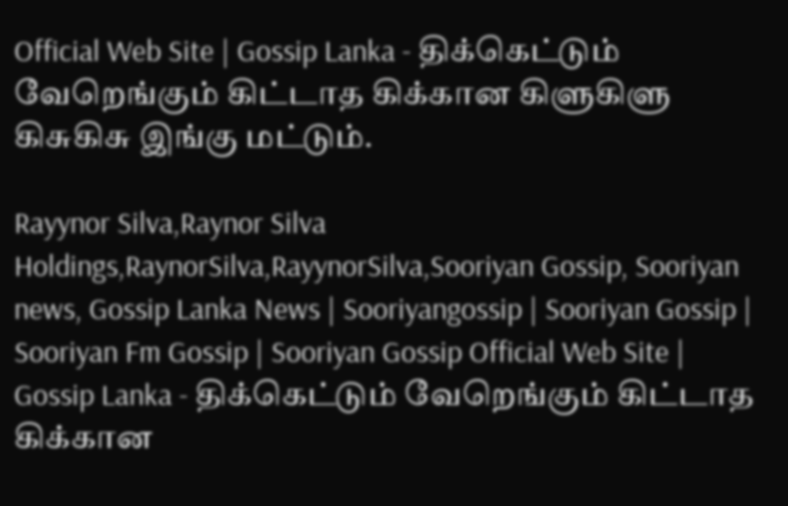Official Web Site | Gossip Lanka - திக்கெட்டும் வேறெங்கும் கிட்டாத கிக்கான கிளுகிளு கிசுகிசு இங்கு மட்டும்.

Rayynor Silva,Raynor Silva Holdings,RaynorSilva,RayynorSilva,Sooriyan Gossip, Sooriyan news, Gossip Lanka News | Sooriyangossip | Sooriyan Gossip | Sooriyan Fm Gossip | Sooriyan Gossip Official Web Site | Gossip Lanka - திக்கெட்டும் வேறெங்கும் கிட்டாத கிக்கான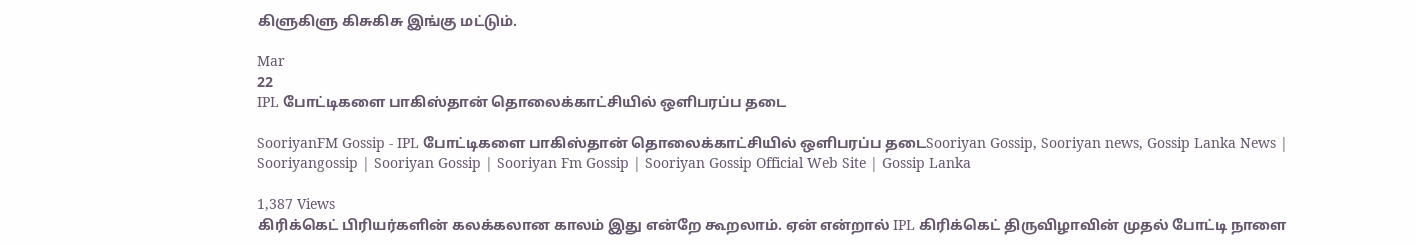கிளுகிளு கிசுகிசு இங்கு மட்டும்.

Mar
22
IPL போட்டிகளை பாகிஸ்தான் தொலைக்காட்சியில் ஒளிபரப்ப தடை

SooriyanFM Gossip - IPL போட்டிகளை பாகிஸ்தான் தொலைக்காட்சியில் ஒளிபரப்ப தடைSooriyan Gossip, Sooriyan news, Gossip Lanka News | Sooriyangossip | Sooriyan Gossip | Sooriyan Fm Gossip | Sooriyan Gossip Official Web Site | Gossip Lanka

1,387 Views
கிரிக்கெட் பிரியர்களின் கலக்கலான காலம் இது என்றே கூறலாம். ஏன் என்றால் IPL கிரிக்கெட் திருவிழாவின் முதல் போட்டி நாளை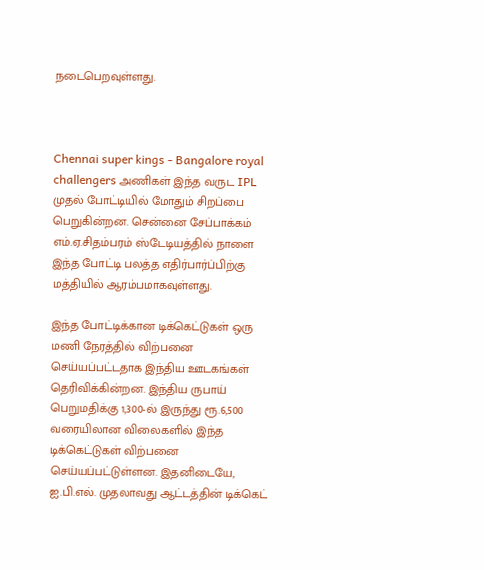நடைபெறவுள்ளது.



Chennai super kings - Bangalore royal challengers அணிகள் இந்த வருட IPL முதல் போட்டியில் மோதும் சிறப்பை பெறுகின்றன. சென்னை சேப்பாக்கம் எம்.ஏ.சிதம்பரம் ஸ்டேடியத்தில் நாளை இந்த போட்டி பலத்த எதிர்பார்ப்பிற்கு மத்தியில் ஆரம்பமாகவுள்ளது.

இந்த போட்டிக்கான டிக்கெட்டுகள் ஒரு மணி நேரத்தில் விற்பனை செய்யப்பட்டதாக இந்திய ஊடகங்கள் தெரிவிக்கின்றன. இந்திய ருபாய் பெறுமதிக்கு 1,300-ல் இருந்து ரூ.6,500 வரையிலான விலைகளில் இந்த டிக்கெட்டுகள் விற்பனை செய்யப்பட்டுள்ளன. இதனிடையே, ஐ.பி.எல். முதலாவது ஆட்டத்தின் டிக்கெட்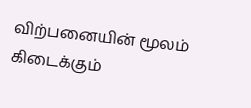விற்பனையின் மூலம் கிடைக்கும்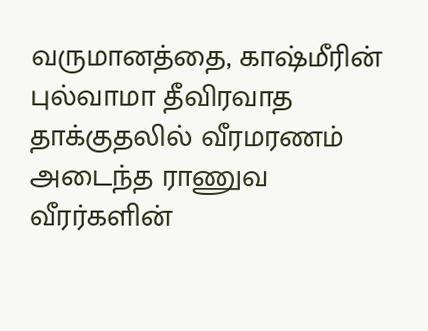வருமானத்தை, காஷ்மீரின் புல்வாமா தீவிரவாத தாக்குதலில் வீரமரணம் அடைந்த ராணுவ வீரர்களின்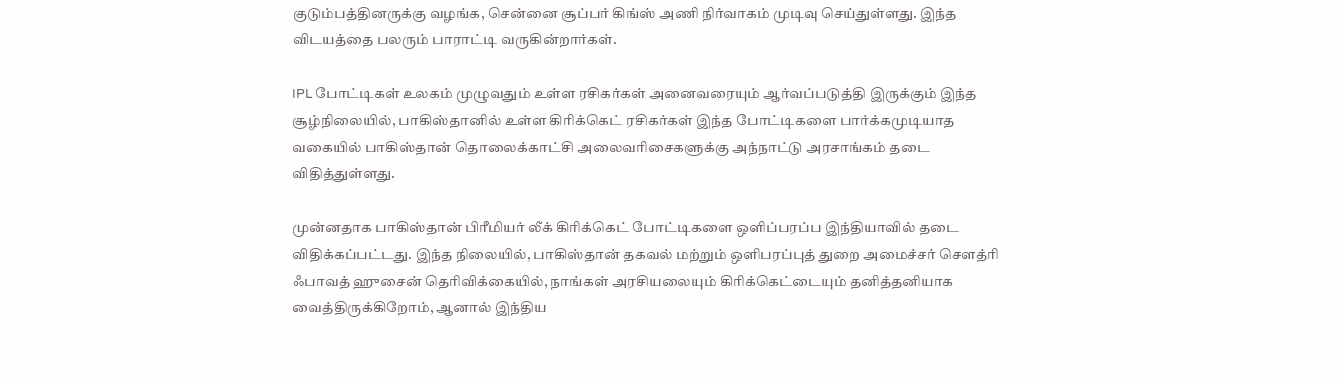குடும்பத்தினருக்கு வழங்க, சென்னை சூப்பர் கிங்ஸ் அணி நிர்வாகம் முடிவு செய்துள்ளது. இந்த விடயத்தை பலரும் பாராட்டி வருகின்றார்கள்.

IPL போட்டிகள் உலகம் முழுவதும் உள்ள ரசிகர்கள் அனைவரையும் ஆர்வப்படுத்தி இருக்கும் இந்த சூழ்நிலையில், பாகிஸ்தானில் உள்ள கிரிக்கெட் ரசிகர்கள் இந்த போட்டிகளை பார்க்கமுடியாத வகையில் பாகிஸ்தான் தொலைக்காட்சி அலைவரிசைகளுக்கு அந்நாட்டு அரசாங்கம் தடை விதித்துள்ளது.

முன்னதாக பாகிஸ்தான் பிரீமியர் லீக் கிரிக்கெட் போட்டிகளை ஒளிப்பரப்ப இந்தியாவில் தடை விதிக்கப்பட்டது. இந்த நிலையில், பாகிஸ்தான் தகவல் மற்றும் ஒளிபரப்புத் துறை அமைச்சர் சௌத்ரி ஃபாவத் ஹுசைன் தெரிவிக்கையில், நாங்கள் அரசியலையும் கிரிக்கெட்டையும் தனித்தனியாக வைத்திருக்கிறோம், ஆனால் இந்திய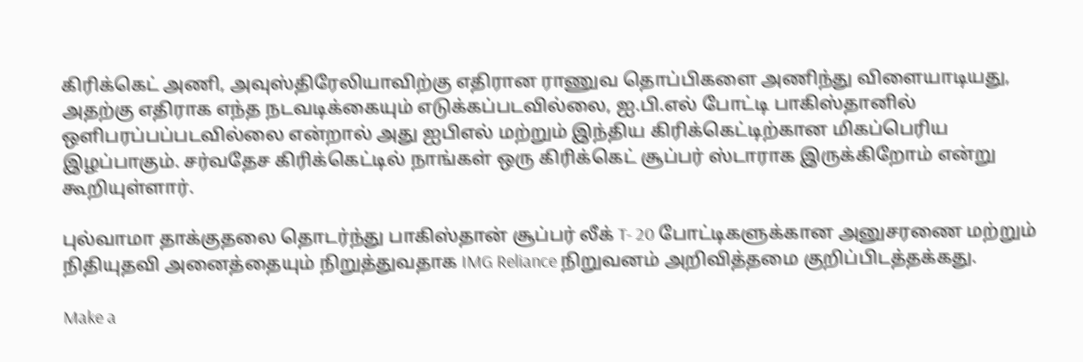கிரிக்கெட் அணி, அவுஸ்திரேலியாவிற்கு எதிரான ராணுவ தொப்பிகளை அணிந்து விளையாடியது, அதற்கு எதிராக எந்த நடவடிக்கையும் எடுக்கப்படவில்லை, ஐ.பி.எல் போட்டி பாகிஸ்தானில் ஒளிபரப்பப்படவில்லை என்றால் அது ஐபிஎல் மற்றும் இந்திய கிரிக்கெட்டிற்கான மிகப்பெரிய இழப்பாகும். சர்வதேச கிரிக்கெட்டில் நாங்கள் ஒரு கிரிக்கெட் சூப்பர் ஸ்டாராக இருக்கிறோம் என்று கூறியுள்ளார்.

புல்வாமா தாக்குதலை தொடர்ந்து பாகிஸ்தான் சூப்பர் லீக் T- 20 போட்டிகளுக்கான அனுசரணை மற்றும் நிதியுதவி அனைத்தையும் நிறுத்துவதாக IMG Reliance நிறுவனம் அறிவித்தமை குறிப்பிடத்தக்கது.

Make a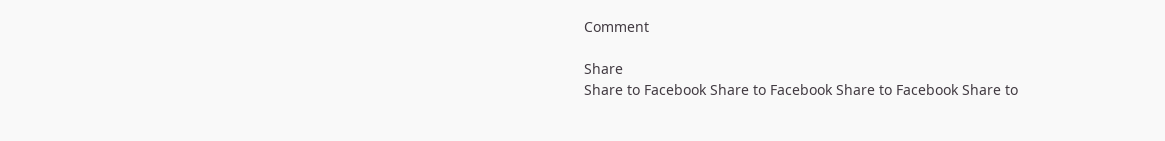Comment

Share
Share to Facebook Share to Facebook Share to Facebook Share to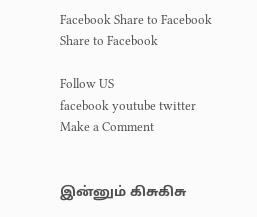Facebook Share to Facebook Share to Facebook

Follow US
facebook youtube twitter
Make a Comment


இன்னும் கிசுகிசு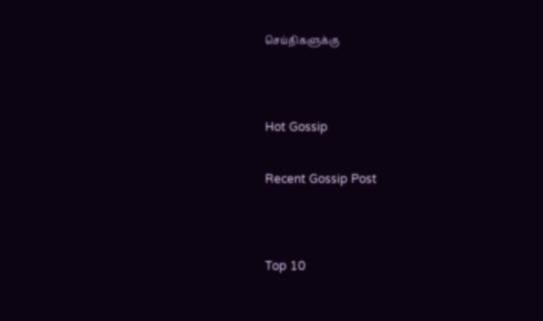செய்திகளுக்கு




Hot Gossip


Recent Gossip Post




Top 10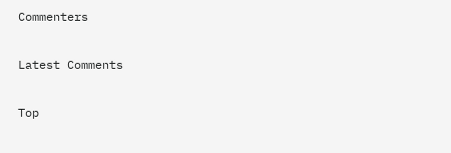Commenters

Latest Comments

Top